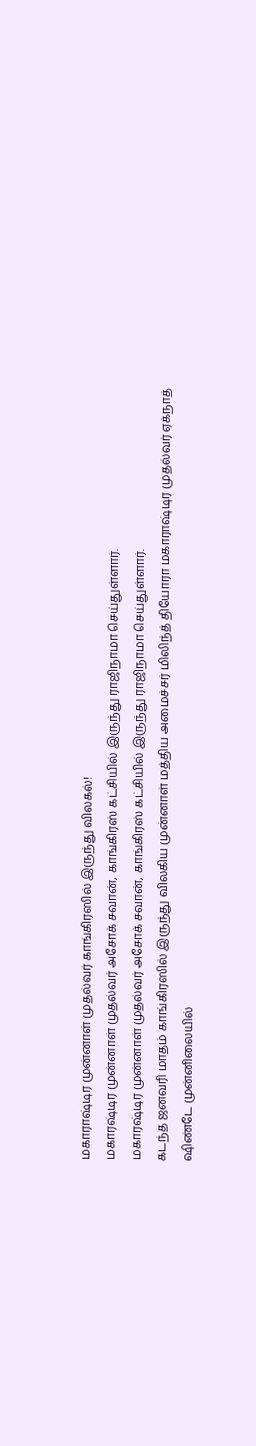மகாராஷ்டிர முன்னாள் முதல்வர் காங்கிரஸில் இருந்து விலகல்!
மகாரஷ்டிர முன்னாள் முதல்வர் அசோக் சவான், காங்கிரஸ் கட்சியில் இருந்து ராஜிநாமா செய்துள்ளார்.
மகாரஷ்டிர முன்னாள் முதல்வர் அசோக் சவான், காங்கிரஸ் கட்சியில் இருந்து ராஜிநாமா செய்துள்ளார்.
கடந்த ஜனவரி மாதம் காங்கிரஸில் இருந்து விலகிய முன்னாள் மத்திய அமைச்சர் மிலிந்த் தியோரா மகாராஷ்டிர முதல்வர் ஏக்நாத் ஷிண்டே முன்னிலையில்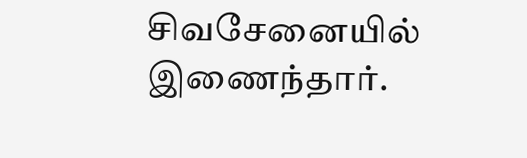சிவசேனையில் இணைந்தார்.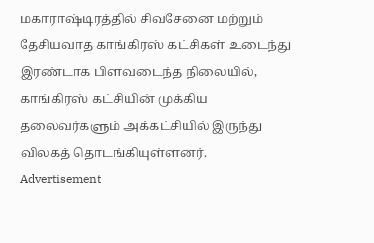மகாராஷ்டிரத்தில் சிவசேனை மற்றும் தேசியவாத காங்கிரஸ் கட்சிகள் உடைந்து இரண்டாக பிளவடைந்த நிலையில், காங்கிரஸ் கட்சியின் முக்கிய தலைவர்களும் அக்கட்சியில் இருந்து விலகத் தொடங்கியுள்ளனர்.
Advertisement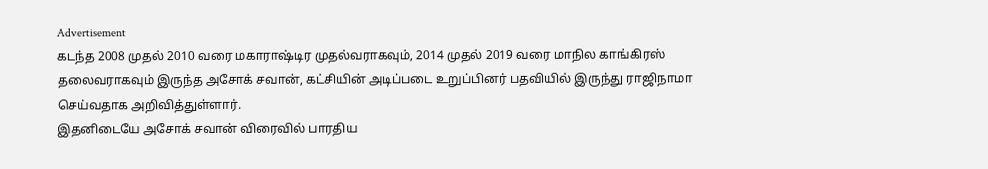Advertisement
கடந்த 2008 முதல் 2010 வரை மகாராஷ்டிர முதல்வராகவும், 2014 முதல் 2019 வரை மாநில காங்கிரஸ் தலைவராகவும் இருந்த அசோக் சவான், கட்சியின் அடிப்படை உறுப்பினர் பதவியில் இருந்து ராஜிநாமா செய்வதாக அறிவித்துள்ளார்.
இதனிடையே அசோக் சவான் விரைவில் பாரதிய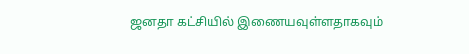ஜனதா கட்சியில் இணையவுள்ளதாகவும்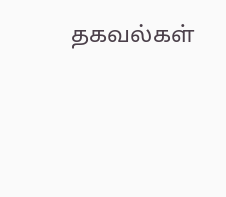தகவல்கள்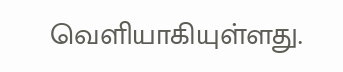வெளியாகியுள்ளது.